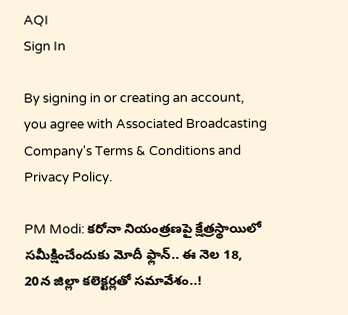AQI
Sign In

By signing in or creating an account, you agree with Associated Broadcasting Company's Terms & Conditions and Privacy Policy.

PM Modi: కరోనా నియంత్రణపై క్షేత్రస్థాయిలో సమీక్షించేందుకు మోదీ ఫ్లాన్.. ఈ నెల 18, 20న జిల్లా కలెక్టర్లతో సమావేశం..!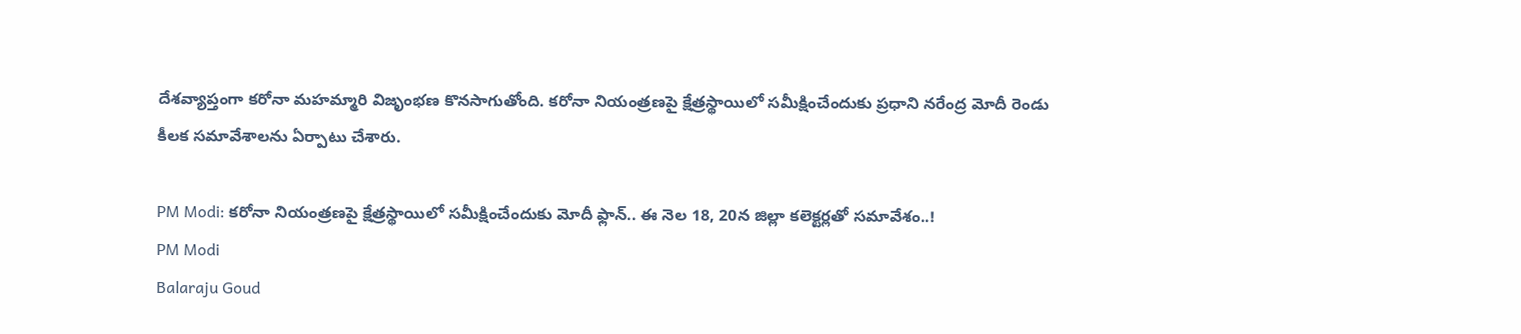దేశవ్యాప్తంగా కరోనా మహమ్మారి విజృంభణ కొనసాగుతోంది. కరోనా నియంత్రణపై క్షేత్రస్థాయిలో సమీక్షించేందుకు ప్రధాని నరేంద్ర మోదీ రెండు కీలక సమావేశాలను ఏర్పాటు చేశారు.

PM Modi: కరోనా నియంత్రణపై క్షేత్రస్థాయిలో సమీక్షించేందుకు మోదీ ఫ్లాన్.. ఈ నెల 18, 20న జిల్లా కలెక్టర్లతో సమావేశం..!
PM Modi
Balaraju Goud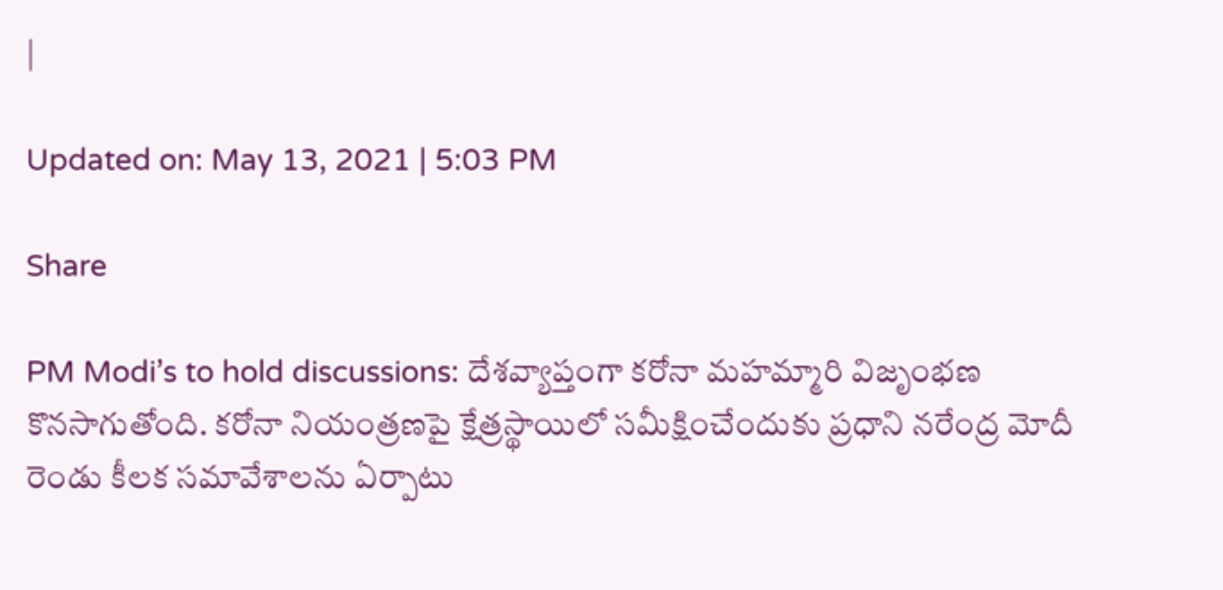|

Updated on: May 13, 2021 | 5:03 PM

Share

PM Modi’s to hold discussions: దేశవ్యాప్తంగా కరోనా మహమ్మారి విజృంభణ కొనసాగుతోంది. కరోనా నియంత్రణపై క్షేత్రస్థాయిలో సమీక్షించేందుకు ప్రధాని నరేంద్ర మోదీ రెండు కీలక సమావేశాలను ఏర్పాటు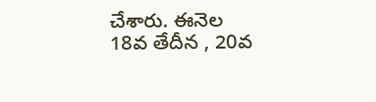చేశారు. ఈనెల 18వ తేదీన , 20వ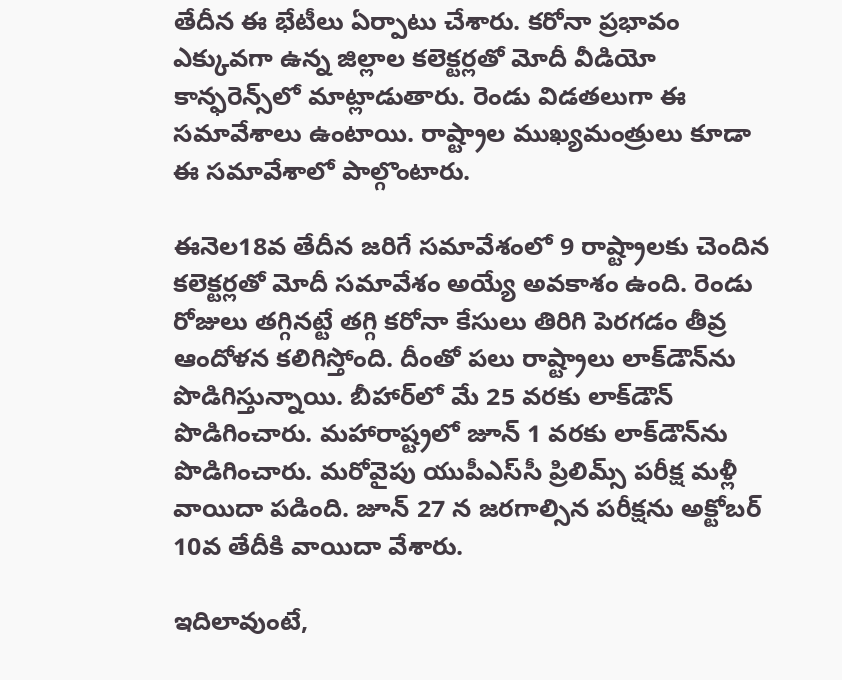తేదీన ఈ భేటీలు ఏర్పాటు చేశారు. కరోనా ప్రభావం ఎక్కువగా ఉన్న జిల్లాల కలెక్టర్లతో మోదీ వీడియో కాన్ఫరెన్స్‌లో మాట్లాడుతారు. రెండు విడతలుగా ఈ సమావేశాలు ఉంటాయి. రాష్ట్రాల ముఖ్యమంత్రులు కూడా ఈ సమావేశాలో పాల్గొంటారు.

ఈనెల18వ తేదీన జరిగే సమావేశంలో 9 రాష్ట్రాలకు చెందిన కలెక్టర్లతో మోదీ సమావేశం అయ్యే అవకాశం ఉంది. రెండు రోజులు తగ్గినట్టే తగ్గి కరోనా కేసులు తిరిగి పెరగడం తీవ్ర ఆందోళన కలిగిస్తోంది. దీంతో పలు రాష్ట్రాలు లాక్‌డౌన్‌ను పొడిగిస్తున్నాయి. బీహార్‌లో మే 25 వరకు లాక్‌డౌన్‌ పొడిగించారు. మహారాష్ట్రలో జూన్‌ 1 వరకు లాక్‌డౌన్‌ను పొడిగించారు. మరోవైపు యుపీఎస్‌సీ ప్రిలిమ్స్‌ పరీక్ష మళ్లీ వాయిదా పడింది. జూన్‌ 27 న జరగాల్సిన పరీక్షను అక్టోబర్‌ 10వ తేదీకి వాయిదా వేశారు.

ఇదిలావుంటే,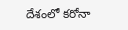దేశంలో కరోనా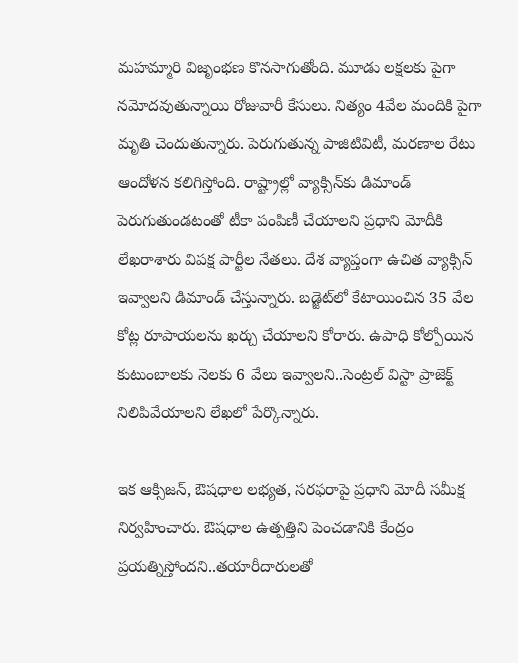మహమ్మారి విజృంభణ కొనసాగుతోంది. మూడు లక్షలకు పైగా నమోదవుతున్నాయి రోజువారీ కేసులు. నిత్యం 4వేల మందికి పైగా మృతి చెందుతున్నారు. పెరుగుతున్న పాజిటివిటీ, మరణాల రేటు ఆందోళన కలిగిస్తోంది. రాష్ట్రాల్లో వ్యాక్సిన్‌కు డిమాండ్‌ పెరుగుతుండటంతో టీకా‌ పంపిణీ చేయాలని ప్రధాని మోదీకి లేఖరాశారు విపక్ష పార్టీల నేతలు. దేశ వ్యాప్తంగా ఉచిత వ్యాక్సిన్ ఇవ్వాలని డిమాండ్ చేస్తున్నారు. బడ్జెట్‌లో కేటాయించిన 35 వేల కోట్ల రూపాయలను ఖర్చు చేయాలని కోరారు. ఉపాధి కోల్పోయిన కుటుంబాలకు నెలకు 6 వేలు ఇవ్వాలని..సెంట్రల్‌ విస్టా ప్రాజెక్ట్‌ నిలిపివేయాలని లేఖలో పేర్కొన్నారు.

ఇక ఆక్సిజన్, ఔషధాల లభ్యత, సరఫరాపై ప్రధాని మోదీ సమీక్ష నిర్వహించారు. ఔషధాల ఉత్పత్తిని పెంచడానికి కేంద్రం ప్రయత్నిస్తోందని..తయారీదారులతో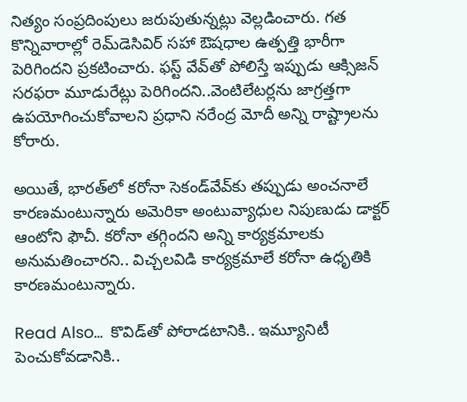నిత్యం సంప్రదింపులు జరుపుతున్నట్లు వెల్లడించారు. గత కొన్నివారాల్లో రెమ్‌డెసివిర్ సహా ఔషధాల ఉత్పత్తి భారీగా పెరిగిందని ప్రకటించారు. ఫస్ట్ వేవ్‌తో పోలిస్తే ఇప్పుడు ఆక్సిజన్ సరఫరా మూడురేట్లు పెరిగిందని..వెంటిలేటర్లను జాగ్రత్తగా ఉపయోగించుకోవాలని ప్రధాని నరేంద్ర మోదీ అన్ని రాష్ట్రాలను కోరారు.

అయితే, భారత్‌లో కరోనా సెకండ్‌వేవ్‌కు తప్పుడు అంచనాలే కారణమంటున్నారు అమెరికా అంటువ్యాధుల నిపుణుడు డాక్టర్ ఆంటోని ఫౌచీ. కరోనా తగ్గిందని అన్ని కార్యక్రమాలకు అనుమతించారని.. విచ్చలవిడి కార్యక్రమాలే కరోనా ఉధృతికి కారణమంటున్నారు.

Read Also…  కొవిడ్‌తో పోరాడటానికి.. ఇమ్యూనిటీ పెంచుకోవడానికి..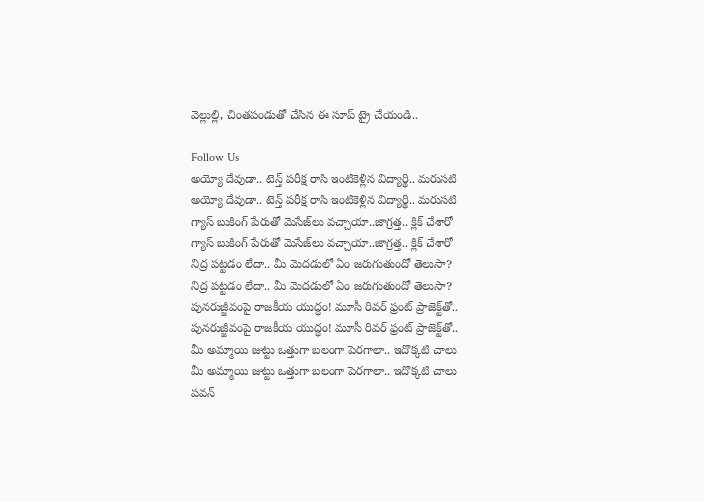వెల్లుల్లి, చింతపండుతో చేసిన ఈ సూప్ ట్రై చేయండి..

Follow Us
అయ్యో దేవుడా.. టెన్త్ పరీక్ష రాసి ఇంటికెళ్లిన విద్యార్థి.. మరుసటి
అయ్యో దేవుడా.. టెన్త్ పరీక్ష రాసి ఇంటికెళ్లిన విద్యార్థి.. మరుసటి
గ్యాస్ బుకింగ్ పేరుతో మెసేజ్‌లు వచ్చాయా..జాగ్రత్త.. క్లిక్ చేశారో
గ్యాస్ బుకింగ్ పేరుతో మెసేజ్‌లు వచ్చాయా..జాగ్రత్త.. క్లిక్ చేశారో
నిద్ర పట్టడం లేదా.. మీ మెదడులో ఏం జరుగుతుందో తెలుసా?
నిద్ర పట్టడం లేదా.. మీ మెదడులో ఏం జరుగుతుందో తెలుసా?
పునరుజ్జీవంపై రాజకీయ యుద్ధం! మూసీ రివర్‌ ఫ్రంట్ ప్రాజెక్ట్‌తో..
పునరుజ్జీవంపై రాజకీయ యుద్ధం! మూసీ రివర్‌ ఫ్రంట్ ప్రాజెక్ట్‌తో..
మీ అమ్మాయి జుట్టు ఒత్తుగా బలంగా పెరగాలా.. ఇదొక్కటి చాలు
మీ అమ్మాయి జుట్టు ఒత్తుగా బలంగా పెరగాలా.. ఇదొక్కటి చాలు
పవన్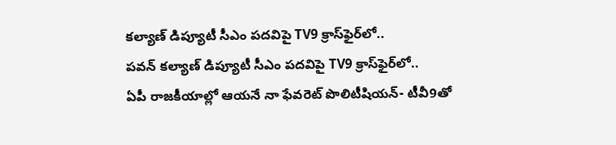కల్యాణ్‌ డిప్యూటీ సీఎం పదవిపై TV9 క్రాస్‌ఫైర్‌లో..
పవన్ కల్యాణ్‌ డిప్యూటీ సీఎం పదవిపై TV9 క్రాస్‌ఫైర్‌లో..
ఏపీ రాజకీయాల్లో ఆయనే నా ఫేవరెట్ పొలిటీషియన్- టీవీ9తో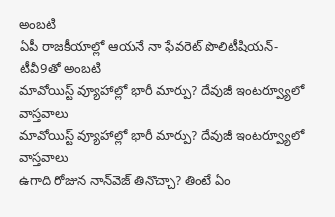అంబటి
ఏపీ రాజకీయాల్లో ఆయనే నా ఫేవరెట్ పొలిటీషియన్- టీవీ9తో అంబటి
మావోయిస్ట్ వ్యూహాల్లో భారీ మార్పు? దేవుజీ ఇంటర్వ్యూలో వాస్తవాలు
మావోయిస్ట్ వ్యూహాల్లో భారీ మార్పు? దేవుజీ ఇంటర్వ్యూలో వాస్తవాలు
ఉగాది రోజున నాన్‌వెజ్ తినొచ్చా? తింటే ఏం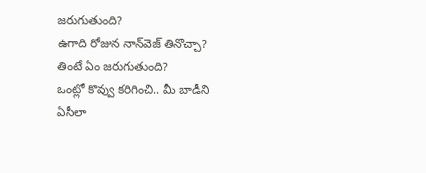జరుగుతుంది?
ఉగాది రోజున నాన్‌వెజ్ తినొచ్చా? తింటే ఏం జరుగుతుంది?
ఒంట్లో కొవ్వు కరిగించి.. మీ బాడీని ఏసీలా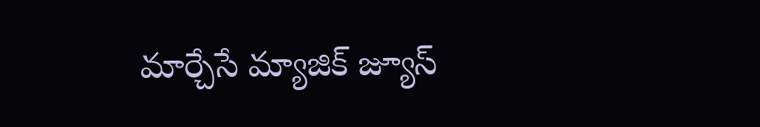మార్చేసే మ్యాజిక్ జ్యూస్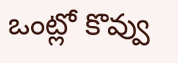ఒంట్లో కొవ్వు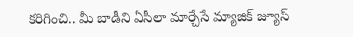కరిగించి.. మీ బాడీని ఏసీలా మార్చేసే మ్యాజిక్ జ్యూస్